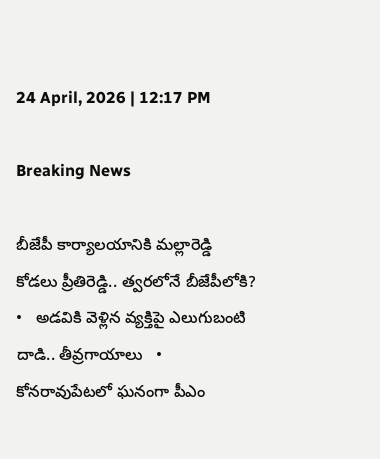24 April, 2026 | 12:17 PM

Breaking News

బీజేపీ కార్యాలయానికి మల్లారెడ్డి కోడలు ప్రీతిరెడ్డి.. త్వరలోనే బీజేపీలోకి?   •   అడవికి వెళ్లిన వ్యక్తిపై ఎలుగుబంటి దాడి.. తీవ్రగాయాలు   •   కోనరావుపేటలో ఘనంగా పీఎం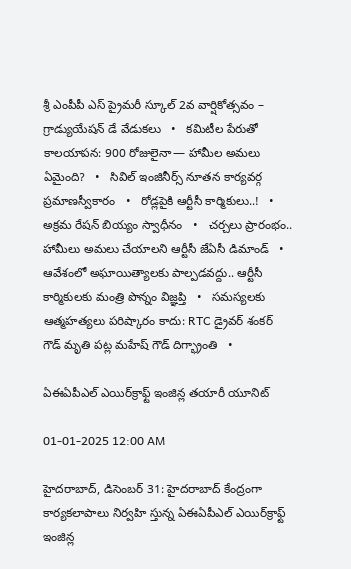శ్రీ ఎంపీపీ ఎస్ ప్రైమరీ స్కూల్ 2వ వార్షికోత్సవం – గ్రాడ్యుయేషన్ డే వేడుకలు   •   కమిటీల పేరుతో కాలయాపన: 900 రోజులైనా— హామీల అమలు ఏమైంది?   •   సివిల్ ఇంజినీర్స్ నూతన కార్యవర్గ ప్రమాణస్వీకారం   •   రోడ్లపైకి ఆర్టీసీ కార్మికులు..!   •   అక్రమ రేషన్ బియ్యం స్వాధీనం   •   చర్చలు ప్రారంభం.. హామీలు అమలు చేయాలని ఆర్టీసీ జేఏసీ డిమాండ్   •   ఆవేశంలో అఘాయిత్యాలకు పాల్పడవద్దు.. ఆర్టీసీ కార్మికులకు మంత్రి పొన్నం విజ్ఞప్తి   •   సమస్యలకు ఆత్మహత్యలు పరిష్కారం కాదు: RTC డ్రైవర్ శంకర్ గౌడ్ మృతి పట్ల మహేష్ గౌడ్ దిగ్భ్రాంతి   •

ఏఈఏపీఎల్ ఎయిర్‌క్రాఫ్ట్ ఇంజిన్ల తయారీ యూనిట్

01-01-2025 12:00 AM

హైదరాబాద్, డిసెంబర్ 31: హైదరాబాద్ కేంద్రంగా కార్యకలాపాలు నిర్వహి స్తున్న ఏఈఏపీఎల్ ఎయిర్‌క్రాఫ్ట్ ఇంజిన్ల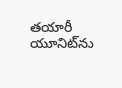తయారీ యూనిట్‌ను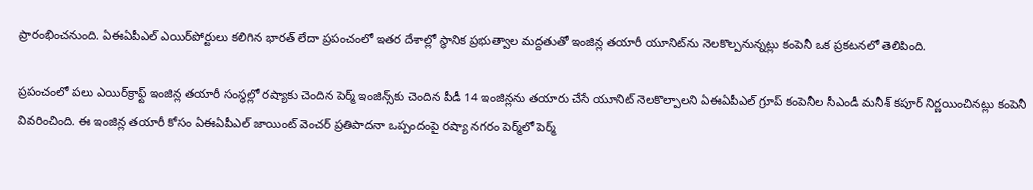ప్రారంభించనుంది. ఏఈఏపీఎల్ ఎయిర్‌పోర్టులు కలిగిన భారత్ లేదా ప్రపంచంలో ఇతర దేశాల్లో స్థానిక ప్రభుత్వాల మద్దతుతో ఇంజిన్ల తయారీ యూనిట్‌ను నెలకొల్పనున్నట్లు కంపెనీ ఒక ప్రకటనలో తెలిపింది.

ప్రపంచంలో పలు ఎయిర్‌క్రాఫ్ట్ ఇంజిన్ల తయారీ సంస్థల్లో రష్యాకు చెందిన పెర్మ్ ఇంజిన్స్‌కు చెందిన పీడీ 14 ఇంజిన్లను తయారు చేసే యూనిట్ నెలకొల్పాలని ఏఈఏపీఎల్ గ్రూప్ కంపెనీల సీఎండీ మనీశ్ కపూర్ నిర్ణయించినట్లు కంపెనీ వివరించింది. ఈ ఇంజిన్ల తయారీ కోసం ఏఈఏపీఎల్ జాయింట్ వెంచర్ ప్రతిపాదనా ఒప్పందంపై రష్యా నగరం పెర్మ్‌లో పెర్మ్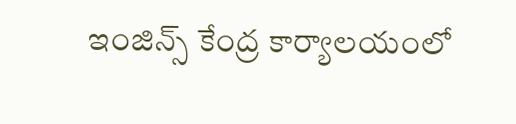ఇంజిన్స్ కేంద్ర కార్యాలయంలో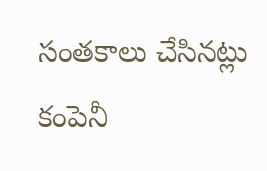సంతకాలు చేసినట్లు కంపెనీ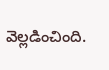వెల్లడించింది.